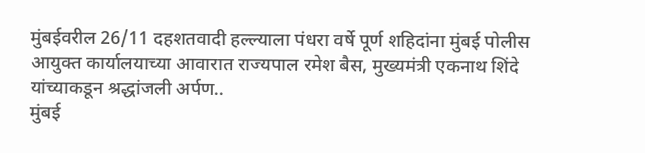मुंबईवरील 26/11 दहशतवादी हल्ल्याला पंधरा वर्षे पूर्ण शहिदांना मुंबई पोलीस आयुक्त कार्यालयाच्या आवारात राज्यपाल रमेश बैस, मुख्यमंत्री एकनाथ शिंदे यांच्याकडून श्रद्धांजली अर्पण..
मुंबई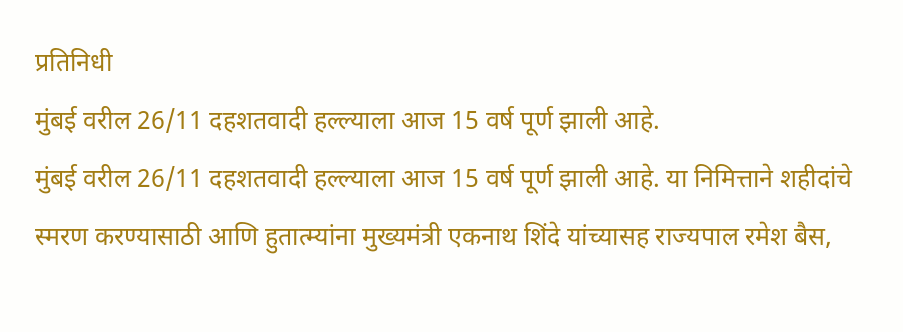प्रतिनिधी
मुंबई वरील 26/11 दहशतवादी हल्ल्याला आज 15 वर्ष पूर्ण झाली आहे.
मुंबई वरील 26/11 दहशतवादी हल्ल्याला आज 15 वर्ष पूर्ण झाली आहे. या निमित्ताने शहीदांचे स्मरण करण्यासाठी आणि हुतात्म्यांना मुख्यमंत्री एकनाथ शिंदे यांच्यासह राज्यपाल रमेश बैस,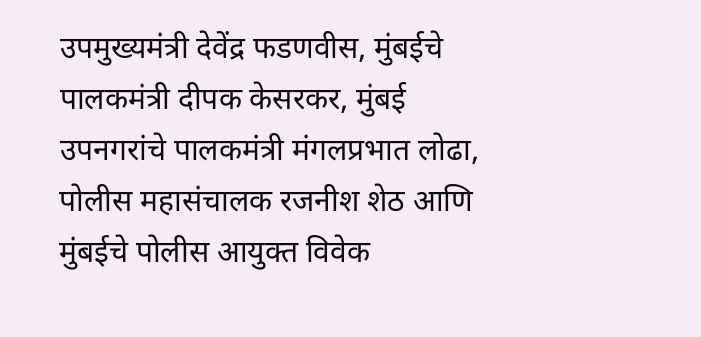उपमुख्यमंत्री देवेंद्र फडणवीस, मुंबईचे पालकमंत्री दीपक केसरकर, मुंबई उपनगरांचे पालकमंत्री मंगलप्रभात लोढा, पोलीस महासंचालक रजनीश शेठ आणि मुंबईचे पोलीस आयुक्त विवेक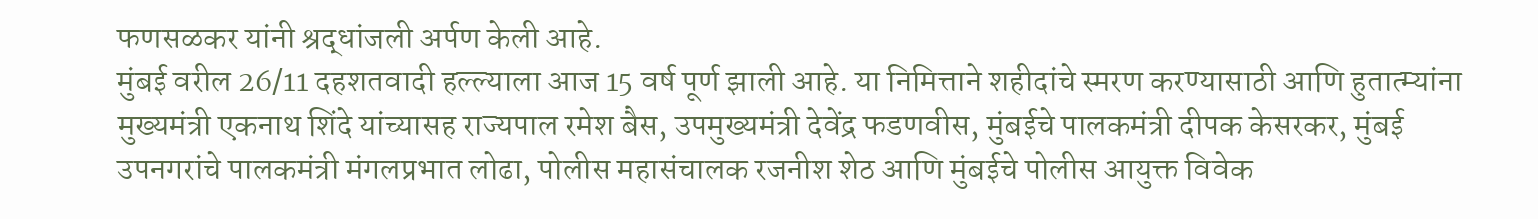फणसळकर यांनी श्रद्धांजली अर्पण केली आहे.
मुंबई वरील 26/11 दहशतवादी हल्ल्याला आज 15 वर्ष पूर्ण झाली आहे. या निमित्ताने शहीदांचे स्मरण करण्यासाठी आणि हुतात्म्यांना मुख्यमंत्री एकनाथ शिंदे यांच्यासह राज्यपाल रमेश बैस, उपमुख्यमंत्री देवेंद्र फडणवीस, मुंबईचे पालकमंत्री दीपक केसरकर, मुंबई उपनगरांचे पालकमंत्री मंगलप्रभात लोढा, पोलीस महासंचालक रजनीश शेठ आणि मुंबईचे पोलीस आयुक्त विवेक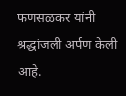फणसळकर यांनी श्रद्धांजली अर्पण केली आहे.